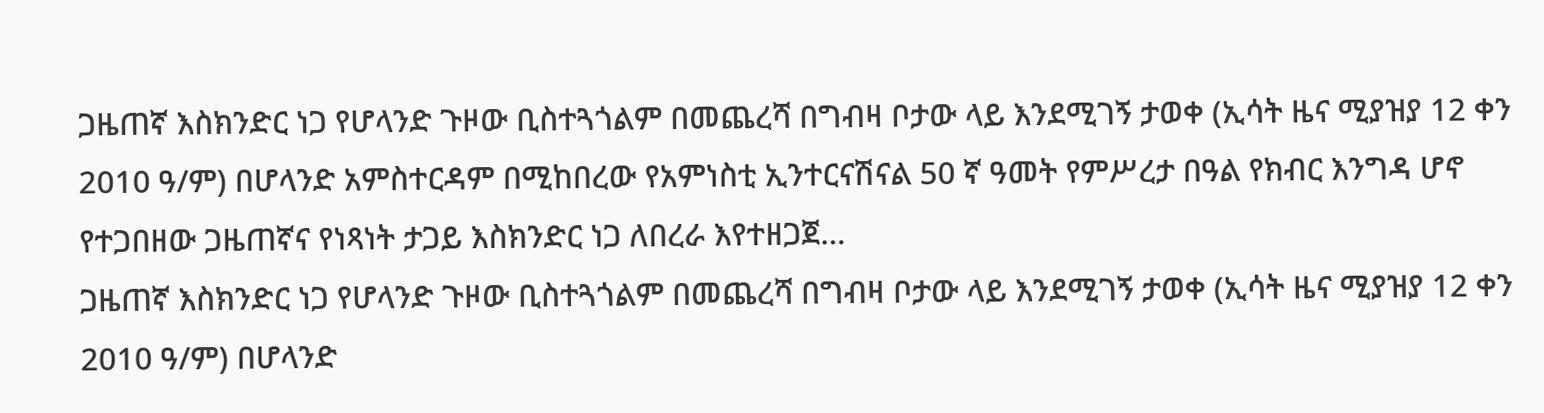ጋዜጠኛ እስክንድር ነጋ የሆላንድ ጉዞው ቢስተጓጎልም በመጨረሻ በግብዛ ቦታው ላይ እንደሚገኝ ታወቀ (ኢሳት ዜና ሚያዝያ 12 ቀን 2010 ዓ/ም) በሆላንድ አምስተርዳም በሚከበረው የአምነስቲ ኢንተርናሽናል 50 ኛ ዓመት የምሥረታ በዓል የክብር እንግዳ ሆኖ የተጋበዘው ጋዜጠኛና የነጻነት ታጋይ እስክንድር ነጋ ለበረራ እየተዘጋጀ…
ጋዜጠኛ እስክንድር ነጋ የሆላንድ ጉዞው ቢስተጓጎልም በመጨረሻ በግብዛ ቦታው ላይ እንደሚገኝ ታወቀ (ኢሳት ዜና ሚያዝያ 12 ቀን 2010 ዓ/ም) በሆላንድ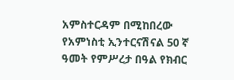አምስተርዳም በሚከበረው የአምነስቲ ኢንተርናሽናል 50 ኛ ዓመት የምሥረታ በዓል የክብር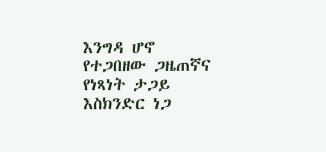እንግዳ ሆኖ የተጋበዘው ጋዜጠኛና የነጻነት ታጋይ እስክንድር ነጋ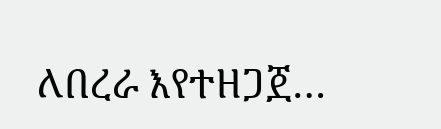ለበረራ እየተዘጋጀ…